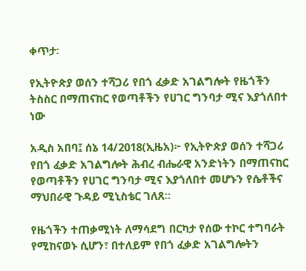ቀጥታ፡

የኢትዮጵያ ወሰን ተሻጋሪ የበጎ ፈቃድ አገልግሎት የዜጎችን ትስስር በማጠናከር የወጣቶችን የሀገር ግንባታ ሚና እያጎለበተ ነው

አዲስ አበባ፤ ሰኔ 14/2018(ኢዜአ)፦ የኢትዮጵያ ወሰን ተሻጋሪ የበጎ ፈቃድ አገልግሎት ሕብረ ብሔራዊ አንድነትን በማጠናከር የወጣቶችን የሀገር ግንባታ ሚና እያጎለበተ መሆኑን የሴቶችና ማህበራዊ ጉዳይ ሚኒስቴር ገለጸ።

የዜጎችን ተጠቃሚነት ለማሳደግ በርካታ የሰው ተኮር ተግባራት የሚከናወኑ ሲሆን፣ በተለይም የበጎ ፈቃድ አገልግሎትን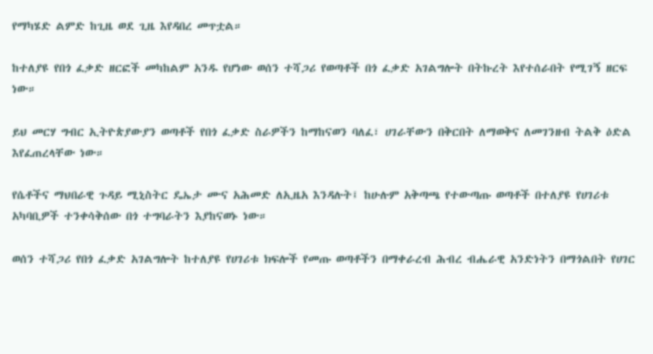የማካሄድ ልምድ ከጊዜ ወደ ጊዜ እየዳበረ መጥቷል።

ከተለያዩ የበጎ ፈቃድ ዘርፎች መካከልም አንዱ የሆነው ወሰን ተሻጋሪ የወጣቶች በጎ ፈቃድ አገልግሎት በትኩረት እየተሰራበት የሚገኝ ዘርፍ ነው።

ይህ መርሃ ግብር ኢትዮጵያውያን ወጣቶች የበጎ ፈቃድ ስራዎችን ከማከናወን ባለፈ፣ ሀገራቸውን በቅርበት ለማወቅና ለመገንዘብ ትልቅ ዕድል እየፈጠረላቸው ነው።

የሴቶችና ማህበራዊ ጉዳይ ሚኒስትር ዴኤታ ሙና አሕመድ ለኢዜአ እንዳሉት፤ ከሁሉም አቅጣጫ የተውጣጡ ወጣቶች በተለያዩ የሀገሪቱ አካባቢዎች ተንቀሳቅሰው በጎ ተግባራትን እያከናወኑ ነው።

ወሰን ተሻጋሪ የበጎ ፈቃድ አገልግሎት ከተለያዩ የሀገሪቱ ክፍሎች የመጡ ወጣቶችን በማቀራረብ ሕብረ ብሔራዊ አንድነትን በማጎልበት የሀገር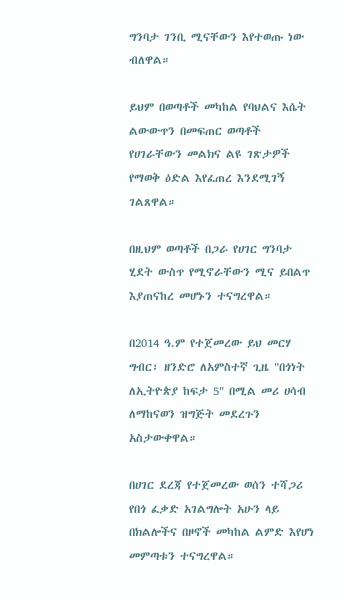ግንባታ ገንቢ ሚናቸውን እየተወጡ ነው ብለዋል።

ይህም በወጣቶች መካከል የባህልና እሴት ልውውጥን በመፍጠር ወጣቶች የሀገራቸውን መልክና ልዩ ገጽታዎች የማወቅ ዕድል እየፈጠረ እንደሚገኝ ገልጸዋል።

በዚህም ወጣቶች በጋራ የሀገር ግንባታ ሂደት ውስጥ የሚኖራቸውን ሚና ይበልጥ እያጠናከረ መሆኑን ተናግረዋል።

በ2014 ዓ.ም የተጀመረው ይህ መርሃ ግብር፣ ዘንድሮ ለአምስተኛ ጊዜ "በጎነት ለኢትዮጵያ ከፍታ 5" በሚል መሪ ሀሳብ ለማከናወን ዝግጅት መደረጉን አስታውቀዋል።

በሀገር ደረጃ የተጀመረው ወሰን ተሻጋሪ የበጎ ፈቃድ አገልግሎት አሁን ላይ በክልሎችና በዞኖች መካከል ልምድ እየሆነ መምጣቱን ተናግረዋል።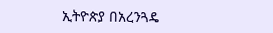ኢትዮጵያ በአረንጓዴ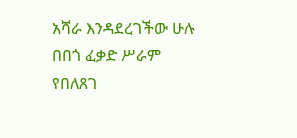አሻራ እንዳደረገችው ሁሉ በበጎ ፈቃድ ሥራም የበለጸገ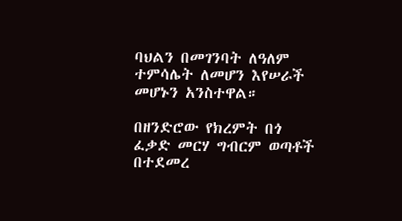ባህልን በመገንባት ለዓለም ተምሳሌት ለመሆን እየሠራች መሆኑን አንስተዋል።

በዘንድሮው የክረምት በጎ ፈቃድ መርሃ ግብርም ወጣቶች በተደመረ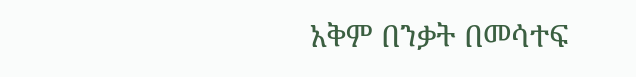አቅም በንቃት በመሳተፍ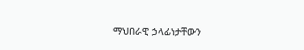ማህበራዊ ኃላፊነታቸውን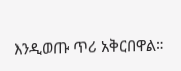እንዲወጡ ጥሪ አቅርበዋል።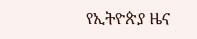የኢትዮጵያ ዜና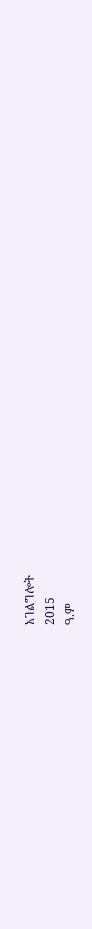አገልግሎት
2015
ዓ.ም